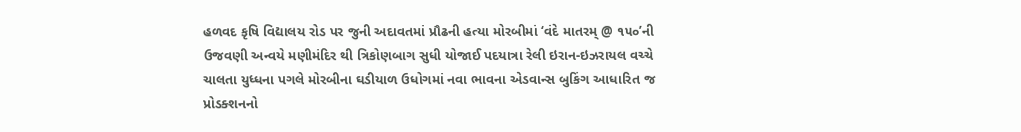હળવદ કૃષિ વિદ્યાલય રોડ પર જુની અદાવતમાં પ્રૌઢની હત્યા મોરબીમાં ‘વંદે માતરમ્ @ ૧૫૦’ની ઉજવણી અન્વયે મણીમંદિર થી ત્રિકોણબાગ સુધી યોજાઈ પદયાત્રા રેલી ઇરાન-ઇઝરાયલ વચ્ચે ચાલતા યુધ્ધના પગલે મોરબીના ઘડીયાળ ઉધોગમાં નવા ભાવના એડવાન્સ બુકિંગ આધારિત જ પ્રોડક્શનનો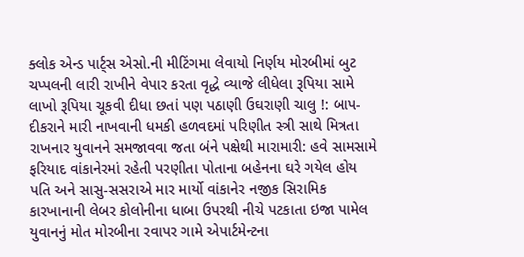ક્લોક એન્ડ પાર્ટ્સ એસો.ની મીટિંગમા લેવાયો નિર્ણય મોરબીમાં બુટ ચપ્પલની લારી રાખીને વેપાર કરતા વૃદ્ધે વ્યાજે લીધેલા રૂપિયા સામે લાખો રૂપિયા ચૂકવી દીધા છતાં પણ પઠાણી ઉઘરાણી ચાલુ !: બાપ-દીકરાને મારી નાખવાની ધમકી હળવદમાં પરિણીત સ્ત્રી સાથે મિત્રતા રાખનાર યુવાનને સમજાવવા જતા બંને પક્ષેથી મારામારી: હવે સામસામે ફરિયાદ વાંકાનેરમાં રહેતી પરણીતા પોતાના બહેનના ઘરે ગયેલ હોય પતિ અને સાસુ-સસરાએ માર માર્યો વાંકાનેર નજીક સિરામિક કારખાનાની લેબર કોલોનીના ધાબા ઉપરથી નીચે પટકાતા ઇજા પામેલ યુવાનનું મોત મોરબીના રવાપર ગામે એપાર્ટમેન્ટના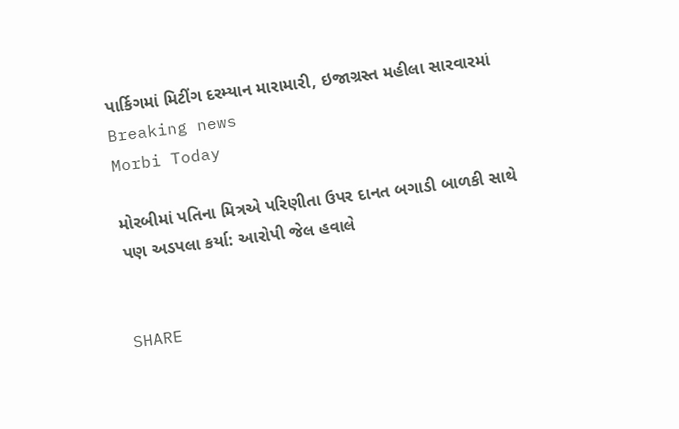પાર્કિગમાં મિટીંગ દરમ્યાન મારામારી, ઇજાગ્રસ્ત મહીલા સારવારમાં
Breaking news
Morbi Today

મોરબીમાં પતિના મિત્રએ પરિણીતા ઉપર દાનત બગાડી બાળકી સાથે પણ અડપલા કર્યા: આરોપી જેલ હવાલે


SHARE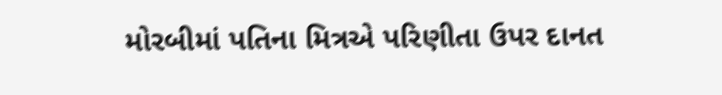મોરબીમાં પતિના મિત્રએ પરિણીતા ઉપર દાનત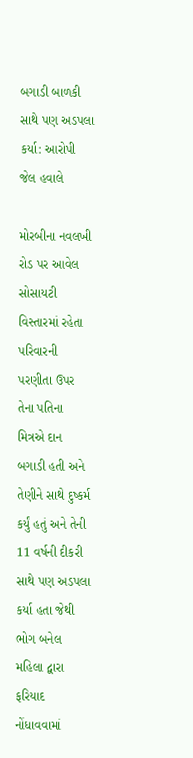બગાડી બાળકી સાથે પણ અડપલા કર્યા: આરોપી જેલ હવાલે

મોરબીના નવલખી રોડ પર આવેલ સોસાયટી વિસ્તારમાં રહેતા પરિવારની પરણીતા ઉપર તેના પતિના મિત્રએ દાન બગાડી હતી અને તેણીને સાથે દુષ્કર્મ કર્યું હતું અને તેની 11 વર્ષની દીકરી સાથે પણ અડપલા કર્યા હતા જેથી ભોગ બનેલ મહિલા દ્વારા ફરિયાદ નોંધાવવામાં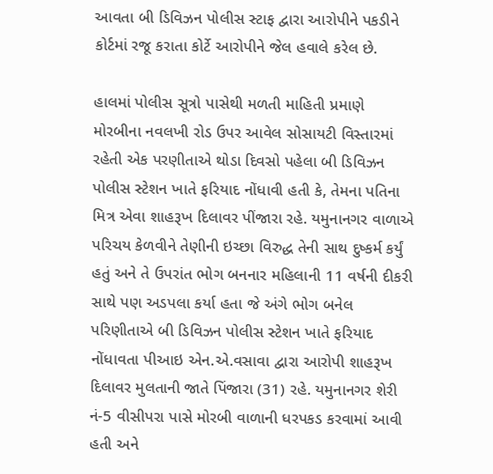આવતા બી ડિવિઝન પોલીસ સ્ટાફ દ્વારા આરોપીને પકડીને કોર્ટમાં રજૂ કરાતા કોર્ટે આરોપીને જેલ હવાલે કરેલ છે.

હાલમાં પોલીસ સૂત્રો પાસેથી મળતી માહિતી પ્રમાણે મોરબીના નવલખી રોડ ઉપર આવેલ સોસાયટી વિસ્તારમાં રહેતી એક પરણીતાએ થોડા દિવસો પહેલા બી ડિવિઝન પોલીસ સ્ટેશન ખાતે ફરિયાદ નોંધાવી હતી કે, તેમના પતિના મિત્ર એવા શાહરૂખ દિલાવર પીંજારા રહે. યમુનાનગર વાળાએ પરિચય કેળવીને તેણીની ઇચ્છા વિરુદ્ધ તેની સાથ દુષ્કર્મ કર્યું હતું અને તે ઉપરાંત ભોગ બનનાર મહિલાની 11 વર્ષની દીકરી સાથે પણ અડપલા કર્યા હતા જે અંગે ભોગ બનેલ પરિણીતાએ બી ડિવિઝન પોલીસ સ્ટેશન ખાતે ફરિયાદ નોંધાવતા પીઆઇ એન.એ.વસાવા દ્વારા આરોપી શાહરૂખ દિલાવર મુલતાની જાતે પિંજારા (31) રહે. યમુનાનગર શેરી નં-5 વીસીપરા પાસે મોરબી વાળાની ધરપકડ કરવામાં આવી હતી અને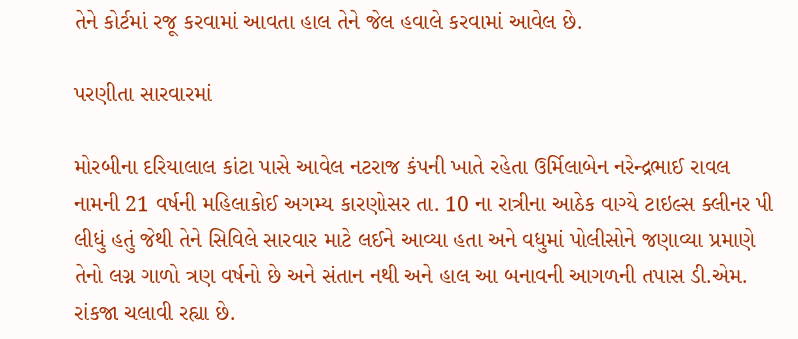તેને કોર્ટમાં રજૂ કરવામાં આવતા હાલ તેને જેલ હવાલે કરવામાં આવેલ છે.

પરણીતા સારવારમાં

મોરબીના દરિયાલાલ કાંટા પાસે આવેલ નટરાજ કંપની ખાતે રહેતા ઉર્મિલાબેન નરેન્દ્રભાઈ રાવલ નામની 21 વર્ષની મહિલાકોઈ અગમ્ય કારણોસર તા. 10 ના રાત્રીના આઠેક વાગ્યે ટાઇલ્સ ક્લીનર પી લીધું હતું જેથી તેને સિવિલે સારવાર માટે લઈને આવ્યા હતા અને વધુમાં પોલીસોને જણાવ્યા પ્રમાણે તેનો લગ્ન ગાળો ત્રણ વર્ષનો છે અને સંતાન નથી અને હાલ આ બનાવની આગળની તપાસ ડી.એમ. રાંકજા ચલાવી રહ્યા છે.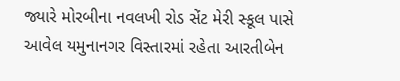જ્યારે મોરબીના નવલખી રોડ સેંટ મેરી સ્કૂલ પાસે આવેલ યમુનાનગર વિસ્તારમાં રહેતા આરતીબેન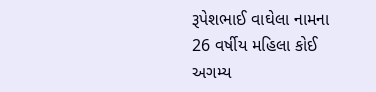રૂપેશભાઈ વાઘેલા નામના 26 વર્ષીય મહિલા કોઈ અગમ્ય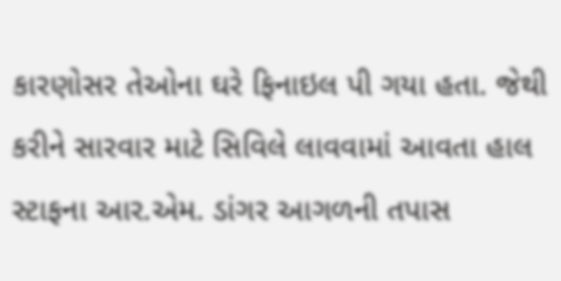કારણોસર તેઓના ઘરે ફિનાઇલ પી ગયા હતા. જેથી કરીને સારવાર માટે સિવિલે લાવવામાં આવતા હાલ સ્ટાફના આર.એમ. ડાંગર આગળની તપાસ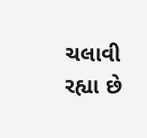ચલાવી રહ્યા છે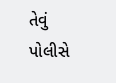તેવું પોલીસે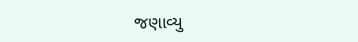જણાવ્યુ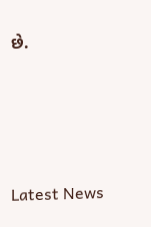છે.




Latest News